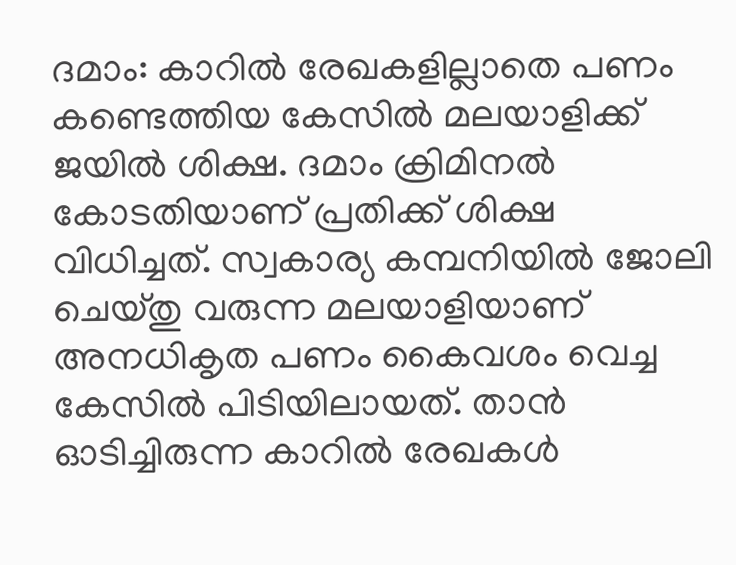ദമാം: കാറിൽ രേഖകളില്ലാതെ പണം കണ്ടെത്തിയ കേസിൽ മലയാളിക്ക് ജയിൽ ശിക്ഷ. ദമാം ക്രിമിനൽ കോടതിയാണ് പ്രതിക്ക് ശിക്ഷ വിധിച്ചത്. സ്വകാര്യ കമ്പനിയിൽ ജോലി ചെയ്തു വരുന്ന മലയാളിയാണ് അനധികൃത പണം കൈവശം വെച്ച കേസിൽ പിടിയിലായത്. താൻ ഓടിച്ചിരുന്ന കാറിൽ രേഖകൾ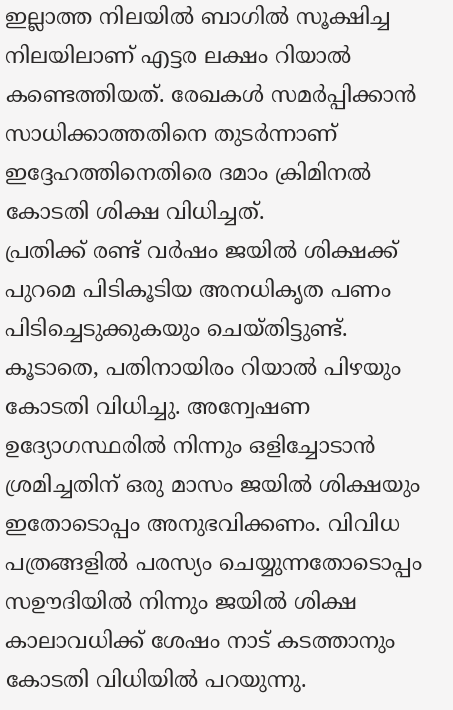ഇല്ലാത്ത നിലയിൽ ബാഗിൽ സൂക്ഷിച്ച നിലയിലാണ് എട്ടര ലക്ഷം റിയാൽ കണ്ടെത്തിയത്. രേഖകൾ സമർപ്പിക്കാൻ സാധിക്കാത്തതിനെ തുടർന്നാണ് ഇദ്ദേഹത്തിനെതിരെ ദമാം ക്രിമിനൽ കോടതി ശിക്ഷ വിധിച്ചത്.
പ്രതിക്ക് രണ്ട് വർഷം ജയിൽ ശിക്ഷക്ക് പുറമെ പിടികൂടിയ അനധികൃത പണം പിടിച്ചെടുക്കുകയും ചെയ്തിട്ടുണ്ട്. കൂടാതെ, പതിനായിരം റിയാൽ പിഴയും കോടതി വിധിച്ചു. അന്വേഷണ ഉദ്യോഗസ്ഥരിൽ നിന്നും ഒളിച്ചോടാൻ ശ്രമിച്ചതിന് ഒരു മാസം ജയിൽ ശിക്ഷയും ഇതോടൊപ്പം അനുഭവിക്കണം. വിവിധ പത്രങ്ങളിൽ പരസ്യം ചെയ്യുന്നതോടൊപ്പം സഊദിയിൽ നിന്നും ജയിൽ ശിക്ഷ കാലാവധിക്ക് ശേഷം നാട് കടത്താനും കോടതി വിധിയിൽ പറയുന്നു.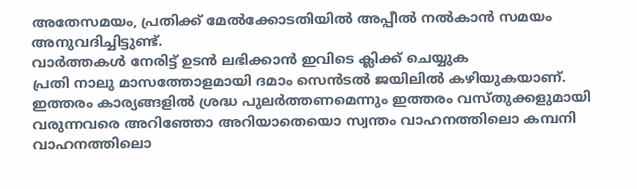അതേസമയം, പ്രതിക്ക് മേൽക്കോടതിയിൽ അപ്പീൽ നൽകാൻ സമയം അനുവദിച്ചിട്ടുണ്ട്.
വാർത്തകൾ നേരിട്ട് ഉടൻ ലഭിക്കാൻ ഇവിടെ ക്ലിക്ക് ചെയ്യുക
പ്രതി നാലു മാസത്തോളമായി ദമാം സെൻടൽ ജയിലിൽ കഴിയുകയാണ്. ഇത്തരം കാര്യങ്ങളിൽ ശ്രദ്ധ പുലർത്തണമെന്നും ഇത്തരം വസ്തുക്കളുമായി വരുന്നവരെ അറിഞ്ഞോ അറിയാതെയൊ സ്വന്തം വാഹനത്തിലൊ കമ്പനി വാഹനത്തിലൊ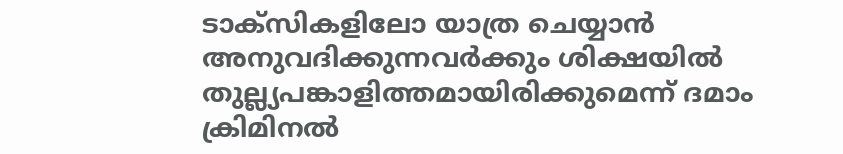ടാക്സികളിലോ യാത്ര ചെയ്യാൻ അനുവദിക്കുന്നവർക്കും ശിക്ഷയിൽ തുല്ല്യപങ്കാളിത്തമായിരിക്കുമെന്ന് ദമാം ക്രിമിനൽ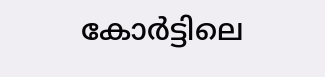കോർട്ടിലെ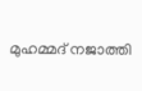മുഹമ്മദ് നജാത്തി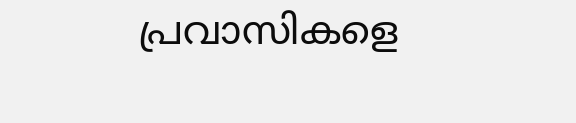പ്രവാസികളെ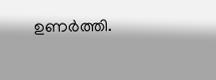ഉണർത്തി.